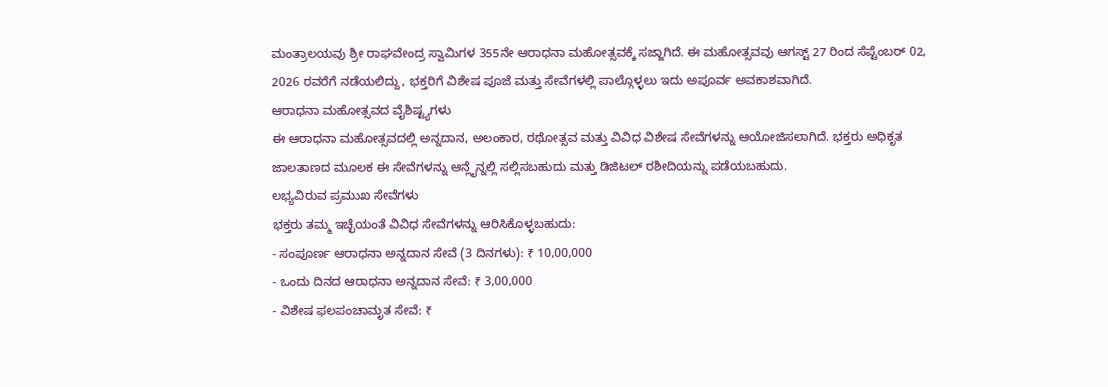ಮಂತ್ರಾಲಯವು ಶ್ರೀ ರಾಘವೇಂದ್ರ ಸ್ವಾಮಿಗಳ 355ನೇ ಆರಾಧನಾ ಮಹೋತ್ಸವಕ್ಕೆ ಸಜ್ಜಾಗಿದೆ. ಈ ಮಹೋತ್ಸವವು ಆಗಸ್ಟ್ 27 ರಿಂದ ಸೆಪ್ಟೆಂಬರ್ 02, 2026 ರವರೆಗೆ ನಡೆಯಲಿದ್ದು, ಭಕ್ತರಿಗೆ ವಿಶೇಷ ಪೂಜೆ ಮತ್ತು ಸೇವೆಗಳಲ್ಲಿ ಪಾಲ್ಗೊಳ್ಳಲು ಇದು ಅಪೂರ್ವ ಅವಕಾಶವಾಗಿದೆ.
ಆರಾಧನಾ ಮಹೋತ್ಸವದ ವೈಶಿಷ್ಟ್ಯಗಳು
ಈ ಆರಾಧನಾ ಮಹೋತ್ಸವದಲ್ಲಿ ಅನ್ನದಾನ, ಅಲಂಕಾರ, ರಥೋತ್ಸವ ಮತ್ತು ವಿವಿಧ ವಿಶೇಷ ಸೇವೆಗಳನ್ನು ಆಯೋಜಿಸಲಾಗಿದೆ. ಭಕ್ತರು ಅಧಿಕೃತ ಜಾಲತಾಣದ ಮೂಲಕ ಈ ಸೇವೆಗಳನ್ನು ಆನ್ಲೈನ್ನಲ್ಲಿ ಸಲ್ಲಿಸಬಹುದು ಮತ್ತು ಡಿಜಿಟಲ್ ರಶೀದಿಯನ್ನು ಪಡೆಯಬಹುದು.
ಲಭ್ಯವಿರುವ ಪ್ರಮುಖ ಸೇವೆಗಳು
ಭಕ್ತರು ತಮ್ಮ ಇಚ್ಛೆಯಂತೆ ವಿವಿಧ ಸೇವೆಗಳನ್ನು ಆರಿಸಿಕೊಳ್ಳಬಹುದು:
- ಸಂಪೂರ್ಣ ಆರಾಧನಾ ಅನ್ನದಾನ ಸೇವೆ (3 ದಿನಗಳು): ₹ 10,00,000
- ಒಂದು ದಿನದ ಆರಾಧನಾ ಅನ್ನದಾನ ಸೇವೆ: ₹ 3,00,000
- ವಿಶೇಷ ಫಲಪಂಚಾಮೃತ ಸೇವೆ: ₹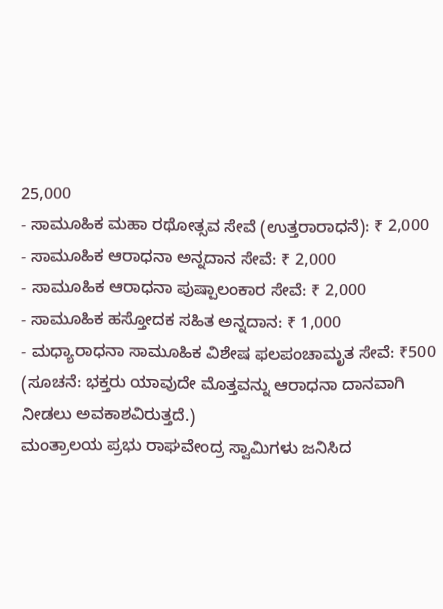25,000
- ಸಾಮೂಹಿಕ ಮಹಾ ರಥೋತ್ಸವ ಸೇವೆ (ಉತ್ತರಾರಾಧನೆ): ₹ 2,000
- ಸಾಮೂಹಿಕ ಆರಾಧನಾ ಅನ್ನದಾನ ಸೇವೆ: ₹ 2,000
- ಸಾಮೂಹಿಕ ಆರಾಧನಾ ಪುಷ್ಪಾಲಂಕಾರ ಸೇವೆ: ₹ 2,000
- ಸಾಮೂಹಿಕ ಹಸ್ತೋದಕ ಸಹಿತ ಅನ್ನದಾನ: ₹ 1,000
- ಮಧ್ಯಾರಾಧನಾ ಸಾಮೂಹಿಕ ವಿಶೇಷ ಫಲಪಂಚಾಮೃತ ಸೇವೆ: ₹500 (ಸೂಚನೆ: ಭಕ್ತರು ಯಾವುದೇ ಮೊತ್ತವನ್ನು ಆರಾಧನಾ ದಾನವಾಗಿ ನೀಡಲು ಅವಕಾಶವಿರುತ್ತದೆ.)
ಮಂತ್ರಾಲಯ ಪ್ರಭು ರಾಘವೇಂದ್ರ ಸ್ವಾಮಿಗಳು ಜನಿಸಿದ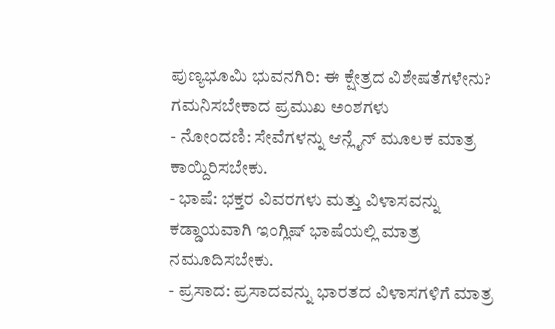ಪುಣ್ಯಭೂಮಿ ಭುವನಗಿರಿ: ಈ ಕ್ಷೇತ್ರದ ವಿಶೇಷತೆಗಳೇನು?
ಗಮನಿಸಬೇಕಾದ ಪ್ರಮುಖ ಅಂಶಗಳು
- ನೋಂದಣಿ: ಸೇವೆಗಳನ್ನು ಆನ್ಲೈನ್ ಮೂಲಕ ಮಾತ್ರ ಕಾಯ್ದಿರಿಸಬೇಕು.
- ಭಾಷೆ: ಭಕ್ತರ ವಿವರಗಳು ಮತ್ತು ವಿಳಾಸವನ್ನು ಕಡ್ಡಾಯವಾಗಿ ಇಂಗ್ಲಿಷ್ ಭಾಷೆಯಲ್ಲಿ ಮಾತ್ರ ನಮೂದಿಸಬೇಕು.
- ಪ್ರಸಾದ: ಪ್ರಸಾದವನ್ನು ಭಾರತದ ವಿಳಾಸಗಳಿಗೆ ಮಾತ್ರ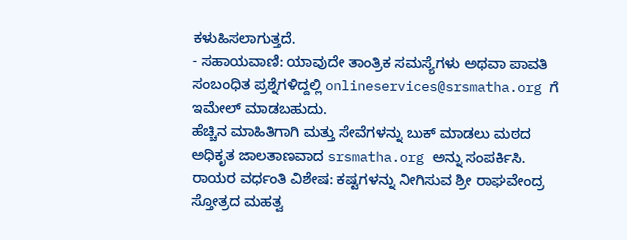ಕಳುಹಿಸಲಾಗುತ್ತದೆ.
- ಸಹಾಯವಾಣಿ: ಯಾವುದೇ ತಾಂತ್ರಿಕ ಸಮಸ್ಯೆಗಳು ಅಥವಾ ಪಾವತಿ ಸಂಬಂಧಿತ ಪ್ರಶ್ನೆಗಳಿದ್ದಲ್ಲಿ onlineservices@srsmatha.org ಗೆ ಇಮೇಲ್ ಮಾಡಬಹುದು.
ಹೆಚ್ಚಿನ ಮಾಹಿತಿಗಾಗಿ ಮತ್ತು ಸೇವೆಗಳನ್ನು ಬುಕ್ ಮಾಡಲು ಮಠದ ಅಧಿಕೃತ ಜಾಲತಾಣವಾದ srsmatha.org ಅನ್ನು ಸಂಪರ್ಕಿಸಿ.
ರಾಯರ ವರ್ಧಂತಿ ವಿಶೇಷ: ಕಷ್ಟಗಳನ್ನು ನೀಗಿಸುವ ಶ್ರೀ ರಾಘವೇಂದ್ರ ಸ್ತೋತ್ರದ ಮಹತ್ವ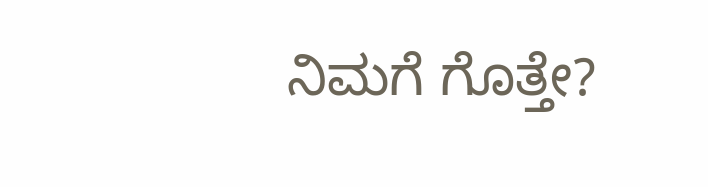ನಿಮಗೆ ಗೊತ್ತೇ?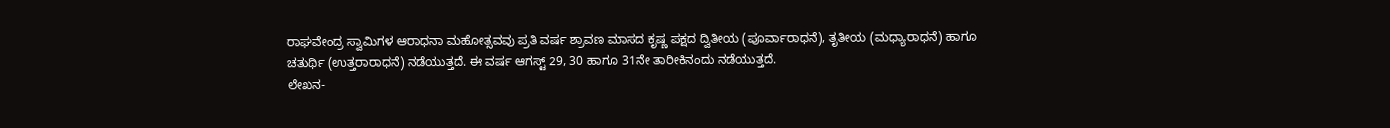ರಾಘವೇಂದ್ರ ಸ್ವಾಮಿಗಳ ಆರಾಧನಾ ಮಹೋತ್ಸವವು ಪ್ರತಿ ವರ್ಷ ಶ್ರಾವಣ ಮಾಸದ ಕೃಷ್ಣ ಪಕ್ಷದ ದ್ವಿತೀಯ (ಪೂರ್ವಾರಾಧನೆ), ತೃತೀಯ (ಮಧ್ಯಾರಾಧನೆ) ಹಾಗೂ ಚತುರ್ಥಿ (ಉತ್ತರಾರಾಧನೆ) ನಡೆಯುತ್ತದೆ. ಈ ವರ್ಷ ಆಗಸ್ಟ್ 29, 30 ಹಾಗೂ 31ನೇ ತಾರೀಕಿನಂದು ನಡೆಯುತ್ತದೆ.
ಲೇಖನ-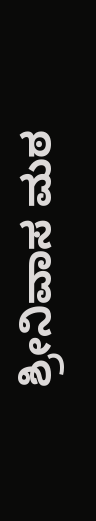ಶ್ರೀನಿವಾಸ ಮಠ